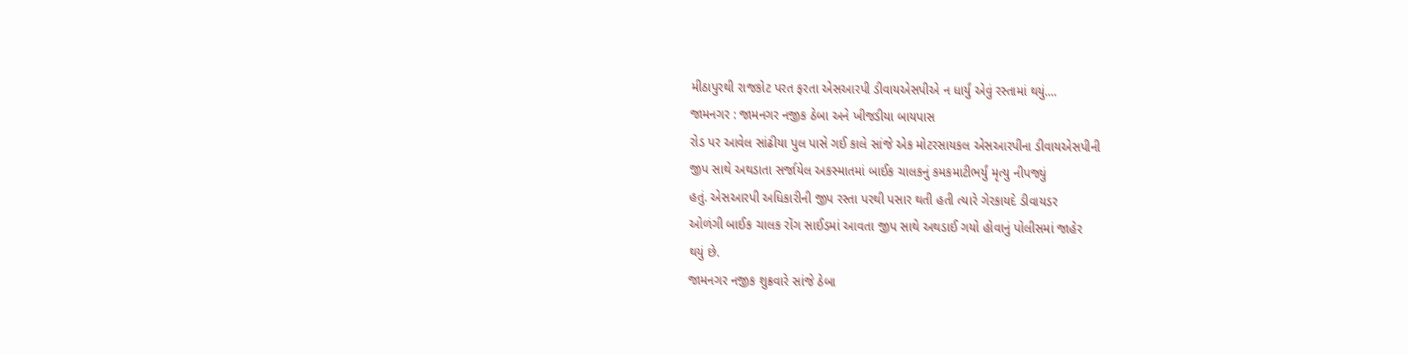મીઠાપુરથી રાજકોટ પરત ફરતા એસઆરપી ડીવાયએસપીએ ન ધાર્યું એવું રસ્તામાં થયું....
જામનગર : જામનગર નજીક ઠેબા અને ખીજડીયા બાયપાસ
રોડ પર આવેલ સાંઢીયા પુલ પાસે ગઈ કાલે સાંજે એક મોટરસાયકલ એસઆરપીના ડીવાયએસપીની
જીપ સાથે અથડાતા સર્જાયેલ અકસ્માતમાં બાઈક ચાલકનું કમકમાટીભર્યું મૃત્યુ નીપજ્યું
હતું. એસઆરપી અધિકારીની જીપ રસ્તા પરથી પસાર થતી હતી ત્યારે ગેરકાયદે ડીવાયડર
ઓળંગી બાઈક ચાલક રોંગ સાઈડમાં આવતા જીપ સાથે અથડાઈ ગયો હોવાનું પોલીસમાં જાહેર
થયું છે.
જામનગર નજીક શુક્રવારે સાંજે ઠેબા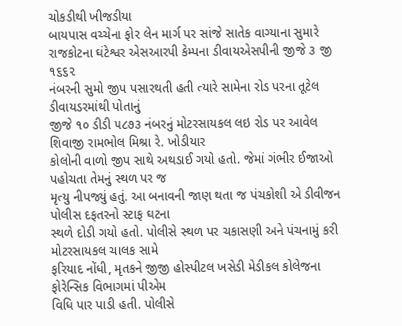ચોકડીથી ખીજડીયા
બાયપાસ વચ્ચેના ફોર લેન માર્ગ પર સાંજે સાતેક વાગ્યાના સુમારે રાજકોટના ઘંટેશ્વર એસઆરપી કેમ્પના ડીવાયએસપીની જીજે ૩ જી ૧૬૬૨
નંબરની સુમો જીપ પસારથતી હતી ત્યારે સામેના રોડ પરના તૂટેલ ડીવાયડરમાંથી પોતાનું
જીજે ૧૦ ડીડી ૫૮૭૩ નંબરનું મોટરસાયકલ લઇ રોડ પર આવેલ શિવાજી રામભોલ મિશ્રા રે. ખોડીયાર
કોલોની વાળો જીપ સાથે અથડાઈ ગયો હતો. જેમાં ગંભીર ઈજાઓ પહોચતા તેમનું સ્થળ પર જ
મૃત્યુ નીપજ્યું હતું. આ બનાવની જાણ થતા જ પંચકોશી એ ડીવીજન પોલીસ દફતરનો સ્ટાફ ઘટના
સ્થળે દોડી ગયો હતો. પોલીસે સ્થળ પર ચકાસણી અને પંચનામું કરી મોટરસાયકલ ચાલક સામે
ફરિયાદ નોંધી, મૃતકને જીજી હોસ્પીટલ ખસેડી મેડીકલ કોલેજના ફોરેન્સિક વિભાગમાં પીએમ
વિધિ પાર પાડી હતી. પોલીસે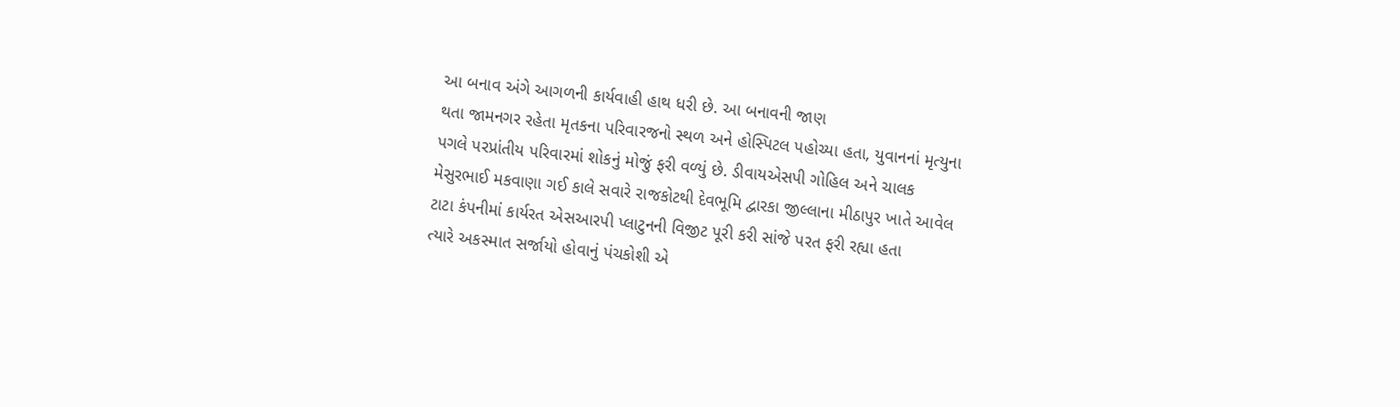આ બનાવ અંગે આગળની કાર્યવાહી હાથ ધરી છે. આ બનાવની જાણ
થતા જામનગર રહેતા મૃતકના પરિવારજનો સ્થળ અને હોસ્પિટલ પહોચ્યા હતા, યુવાનનાં મૃત્યુના
પગલે પરપ્રાંતીય પરિવારમાં શોકનું મોજું ફરી વળ્યું છે. ડીવાયએસપી ગોહિલ અને ચાલક
મેસુરભાઈ મકવાણા ગઈ કાલે સવારે રાજકોટથી દેવભૂમિ દ્વારકા જીલ્લાના મીઠાપુર ખાતે આવેલ
ટાટા કંપનીમાં કાર્યરત એસઆરપી પ્લાટુનની વિજીટ પૂરી કરી સાંજે પરત ફરી રહ્યા હતા
ત્યારે અકસ્માત સર્જાયો હોવાનું પંચકોશી એ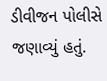ડીવીજન પોલીસે જણાવ્યું હતું.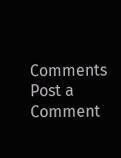Comments
Post a Comment